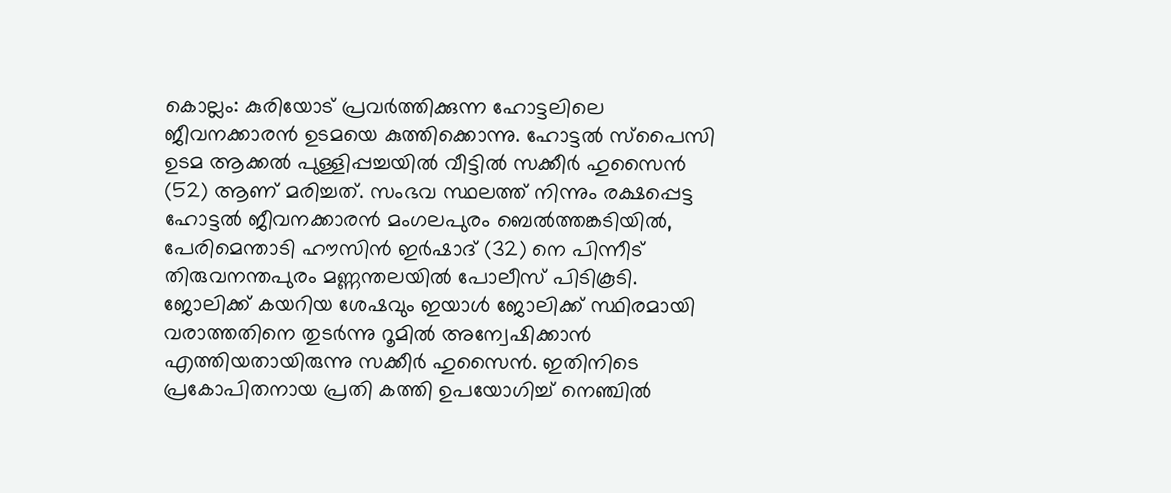കൊല്ലം: കുരിയോട് പ്രവർത്തിക്കുന്ന ഹോട്ടലിലെ ജീവനക്കാരൻ ഉടമയെ കുത്തിക്കൊന്നു. ഹോട്ടൽ സ്പൈസി ഉടമ ആക്കൽ പുള്ളിപ്പച്ചയിൽ വീട്ടിൽ സക്കീർ ഹുസൈൻ (52) ആണ് മരിച്ചത്. സംഭവ സ്ഥലത്ത് നിന്നും രക്ഷപ്പെട്ട ഹോട്ടൽ ജീവനക്കാരൻ മംഗലപുരം ബെൽത്തങ്കടിയിൽ, പേരിമെന്താടി ഹൗസിൻ ഇർഷാദ് (32) നെ പിന്നീട് തിരുവനന്തപുരം മണ്ണന്തലയിൽ പോലീസ് പിടികൂടി.
ജോലിക്ക് കയറിയ ശേഷവും ഇയാൾ ജോലിക്ക് സ്ഥിരമായി വരാത്തതിനെ തുടർന്നു റൂമിൽ അന്വേഷിക്കാൻ എത്തിയതായിരുന്നു സക്കീർ ഹുസൈൻ. ഇതിനിടെ പ്രകോപിതനായ പ്രതി കത്തി ഉപയോഗിച്ച് നെഞ്ചിൽ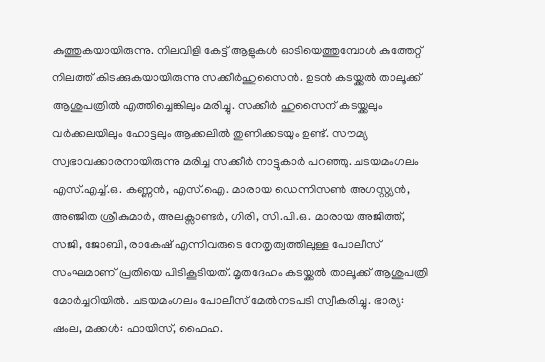കുത്തുകയായിരുന്നു. നിലവിളി കേട്ട് ആളുകൾ ഓടിയെത്തുമ്പോൾ കുത്തേറ്റ് നിലത്ത് കിടക്കുകയായിരുന്നു സക്കീർഹുസൈൻ. ഉടൻ കടയ്ക്കൽ താലൂക്ക് ആശുപത്രിൽ എത്തിച്ചെങ്കിലും മരിച്ചു. സക്കീർ ഹുസൈന് കടയ്ക്കലും വർക്കലയിലും ഹോട്ടലും ആക്കലിൽ തുണിക്കടയും ഉണ്ട്. സൗമ്യ സ്വഭാവക്കാരനായിരുന്നു മരിച്ച സക്കീർ നാട്ടുകാർ പറഞ്ഞു. ചടയമംഗലം എസ്.എച്ച്.ഒ. കണ്ണൻ, എസ്.ഐ. മാരായ ഡെന്നിസൺ അഗസ്റ്റ്യൻ, അഞ്ജിത ശ്രീകുമാർ, അലക്സാണ്ടർ, ഗിരി, സി.പി.ഒ. മാരായ അജിത്ത്, സജി, ജോബി, രാകേഷ് എന്നിവരുടെ നേതൃത്വത്തിലുള്ള പോലീസ് സംഘമാണ് പ്രതിയെ പിടികൂടിയത്. മൃതദേഹം കടയ്ക്കൽ താലൂക്ക് ആശുപത്രി മോർച്ചറിയിൽ. ചടയമംഗലം പോലീസ് മേൽനടപടി സ്വീകരിച്ചു. ഭാര്യ: ഷംല, മക്കൾ: ഫായിസ്, ഫൈഹ.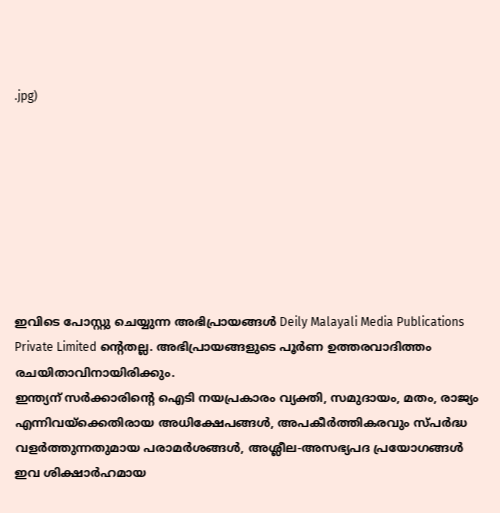.jpg)








ഇവിടെ പോസ്റ്റു ചെയ്യുന്ന അഭിപ്രായങ്ങൾ Deily Malayali Media Publications Private Limited ന്റെതല്ല. അഭിപ്രായങ്ങളുടെ പൂർണ ഉത്തരവാദിത്തം രചയിതാവിനായിരിക്കും.
ഇന്ത്യന് സർക്കാരിന്റെ ഐടി നയപ്രകാരം വ്യക്തി, സമുദായം, മതം, രാജ്യം എന്നിവയ്ക്കെതിരായ അധിക്ഷേപങ്ങൾ, അപകീർത്തികരവും സ്പർദ്ധ വളർത്തുന്നതുമായ പരാമർശങ്ങൾ, അശ്ലീല-അസഭ്യപദ പ്രയോഗങ്ങൾ ഇവ ശിക്ഷാർഹമായ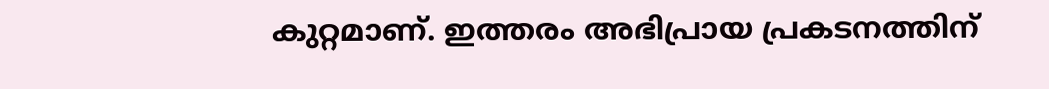കുറ്റമാണ്. ഇത്തരം അഭിപ്രായ പ്രകടനത്തിന്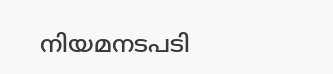നിയമനടപടി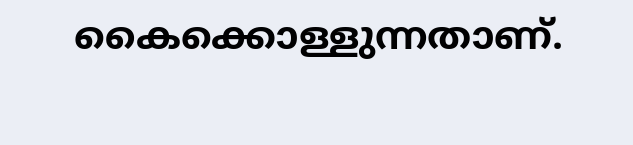കൈക്കൊള്ളുന്നതാണ്.